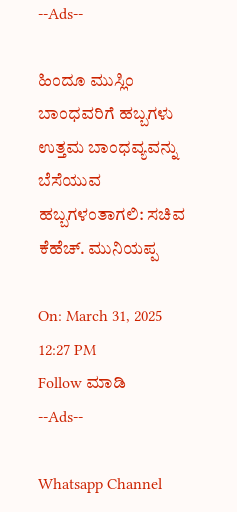--Ads--

ಹಿಂದೂ ಮುಸ್ಲಿಂ ಬಾಂಧವರಿಗೆ ಹಬ್ಬಗಳು ಉತ್ತಮ ಬಾಂಧವ್ಯವನ್ನು ಬೆಸೆಯುವ ಹಬ್ಬಗಳಂತಾಗಲಿ: ಸಚಿವ ಕೆಹೆಚ್. ಮುನಿಯಪ್ಪ

On: March 31, 2025 12:27 PM
Follow ಮಾಡಿ
--Ads--

Whatsapp Channel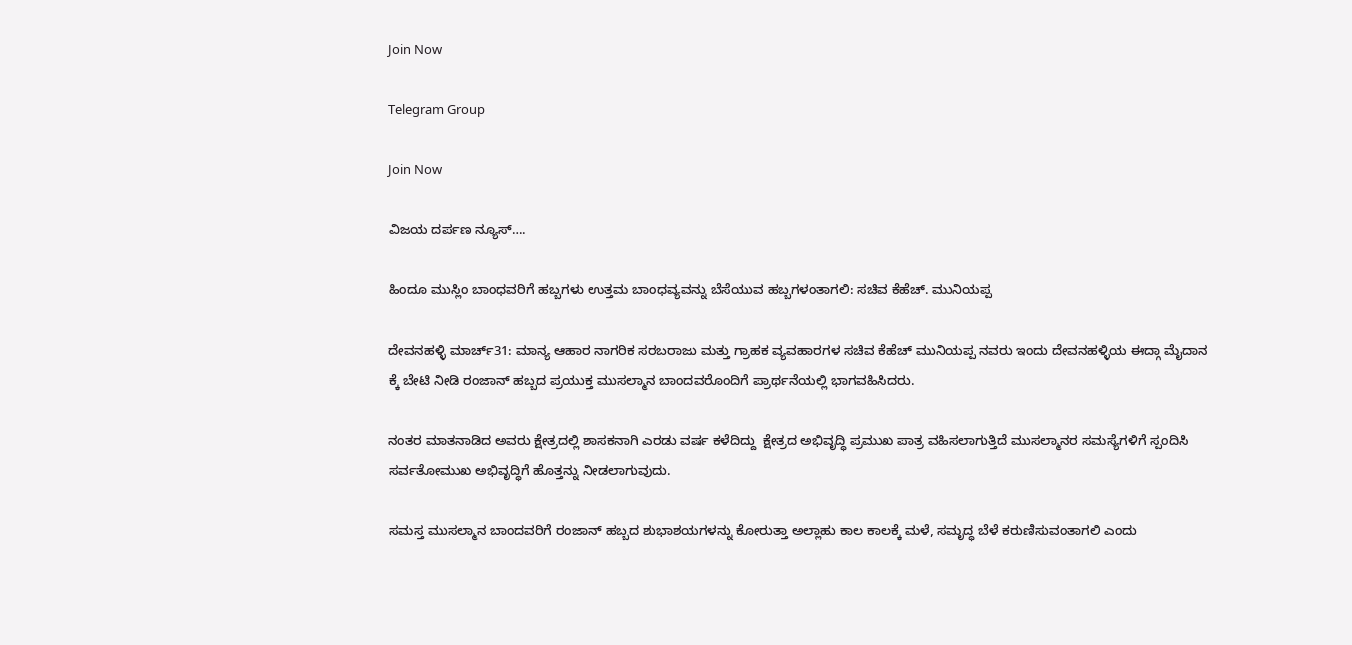Join Now

Telegram Group

Join Now

ವಿಜಯ ದರ್ಪಣ ನ್ಯೂಸ್….

ಹಿಂದೂ ಮುಸ್ಲಿಂ ಬಾಂಧವರಿಗೆ ಹಬ್ಬಗಳು ಉತ್ತಮ ಬಾಂಧವ್ಯವನ್ನು ಬೆಸೆಯುವ ಹಬ್ಬಗಳಂತಾಗಲಿ: ಸಚಿವ ಕೆಹೆಚ್. ಮುನಿಯಪ್ಪ

ದೇವನಹಳ್ಳಿ ಮಾರ್ಚ್31: ಮಾನ್ಯ ಆಹಾರ ನಾಗರಿಕ ಸರಬರಾಜು ಮತ್ತು ಗ್ರಾಹಕ ವ್ಯವಹಾರಗಳ ಸಚಿವ ಕೆಹೆಚ್ ಮುನಿಯಪ್ಪ ನವರು ಇಂದು ದೇವನಹಳ್ಳಿಯ ಈದ್ಗಾ ಮೈದಾನ ಕ್ಕೆ ಬೇಟಿ ನೀಡಿ ರಂಜಾನ್ ಹಬ್ಬದ ಪ್ರಯುಕ್ತ ಮುಸಲ್ಮಾನ ಬಾಂದವರೊಂದಿಗೆ ಪ್ರಾರ್ಥನೆಯಲ್ಲಿ ಭಾಗವಹಿಸಿದರು.

ನಂತರ ಮಾತನಾಡಿದ ಅವರು ಕ್ಷೇತ್ರದಲ್ಲಿ ಶಾಸಕನಾಗಿ ಎರಡು ವರ್ಷ ಕಳೆದಿದ್ದು  ಕ್ಷೇತ್ರದ ಅಭಿವೃದ್ಧಿ ಪ್ರಮುಖ ಪಾತ್ರ ವಹಿಸಲಾಗುತ್ತಿದೆ ಮುಸಲ್ಮಾನರ ಸಮಸ್ಯೆಗಳಿಗೆ ಸ್ಪಂದಿಸಿ ಸರ್ವತೋಮುಖ ಅಭಿವೃದ್ಧಿಗೆ ಹೊತ್ತನ್ನು ನೀಡಲಾಗುವುದು.

ಸಮಸ್ತ ಮುಸಲ್ಮಾನ ಬಾಂದವರಿಗೆ ರಂಜಾನ್ ಹಬ್ಬದ ಶುಭಾಶಯಗಳನ್ನು ಕೋರುತ್ತಾ ಅಲ್ಲಾಹು ಕಾಲ ಕಾಲಕ್ಕೆ ಮಳೆ, ಸಮೃದ್ಧ ಬೆಳೆ ಕರುಣಿಸುವಂತಾಗಲಿ ಎಂದು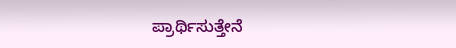ಪ್ರಾರ್ಥಿಸುತ್ತೇನೆ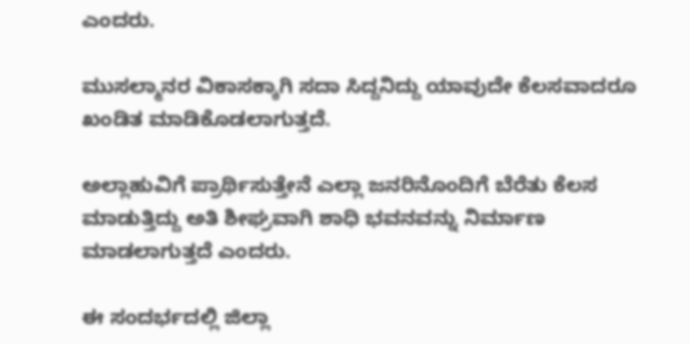ಎಂದರು.

ಮುಸಲ್ಮಾನರ ವಿಕಾಸಕ್ಕಾಗಿ ಸದಾ ಸಿದ್ದನಿದ್ದು ಯಾವುದೇ ಕೆಲಸವಾದರೂ ಖಂಡಿತ ಮಾಡಿಕೊಡಲಾಗುತ್ತದೆ.

ಅಲ್ಲಾಹುವಿಗೆ ಪ್ರಾರ್ಥಿಸುತ್ತೇನೆ ಎಲ್ಲಾ ಜನರಿನೊಂದಿಗೆ ಬೆರೆತು ಕೆಲಸ ಮಾಡುತ್ತಿದ್ದು ಅತಿ ಶೀಘ್ರವಾಗಿ ಶಾಧಿ ಭವನವನ್ನು ನಿರ್ಮಾಣ ಮಾಡಲಾಗುತ್ತದೆ ಎಂದರು.

ಈ ಸಂದರ್ಭದಲ್ಲಿ ಜಿಲ್ಲಾ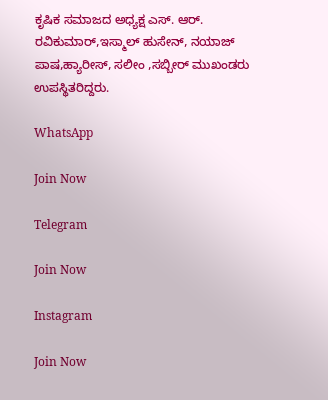ಕೃಷಿಕ ಸಮಾಜದ ಅಧ್ಯಕ್ಷ ಎಸ್. ಆರ್. ರವಿಕುಮಾರ್,ಇಸ್ಮಾಲ್ ಹುಸೇನ್, ನಯಾಜ್ ಪಾಷ,ಹ್ಯಾರೀಸ್, ಸಲೀಂ ,ಸಬ್ಬೀರ್ ಮುಖಂಡರು ಉಪಸ್ಥಿತರಿದ್ದರು.

WhatsApp

Join Now

Telegram

Join Now

Instagram

Join Now